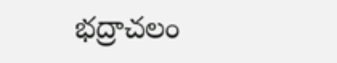భద్రాచలం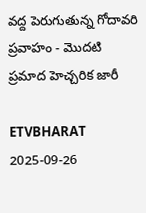వద్ద పెరుగుతున్న గోదావరి ప్రవాహం - మొదటి ప్రమాద హెచ్చరిక జారీ

ETVBHARAT 2025-09-26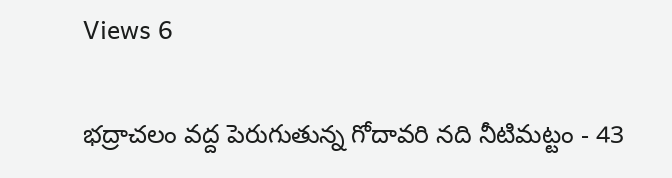Views 6

భద్రాచలం వద్ద పెరుగుతున్న గోదావరి నది నీటిమట్టం - 43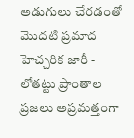అడుగులు చేరడంతో మొదటి ప్రమాద హెచ్చరిక జారీ - లోతట్టు ప్రాంతాల ప్రజలు అప్రమత్తంగా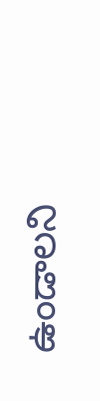ఉండాలని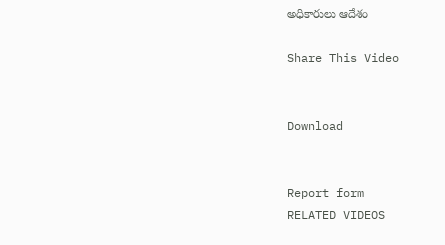అధికారులు ఆదేశం

Share This Video


Download


Report form
RELATED VIDEOS